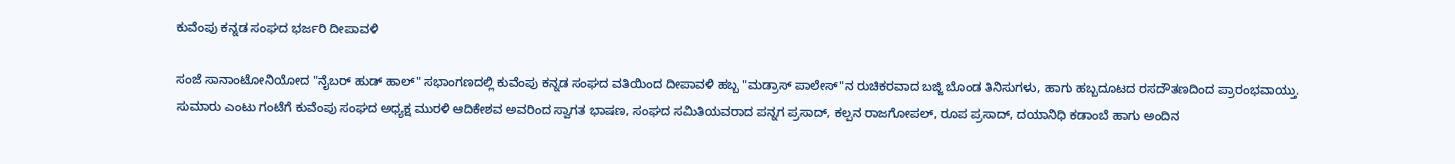ಕುವೆಂಪು ಕನ್ನಡ ಸಂಘದ ಭರ್ಜರಿ ದೀಪಾವಳಿ

ಸಂಜೆ ಸಾನಾಂಟೋನಿಯೋದ "ನೈಬರ್ ಹುಡ್ ಹಾಲ್" ಸಭಾಂಗಣದಲ್ಲಿ ಕುವೆಂಪು ಕನ್ನಡ ಸಂಘದ ವತಿಯಿಂದ ದೀಪಾವಳಿ ಹಬ್ಬ "ಮಡ್ರಾಸ್ ಪಾಲೇಸ್"ನ ರುಚಿಕರವಾದ ಬಜ್ಜಿ ಬೊಂಡ ತಿನಿಸುಗಳು, ಹಾಗು ಹಬ್ಬದೂಟದ ರಸದೌತಣದಿಂದ ಪ್ರಾರಂಭವಾಯ್ತು.
ಸುಮಾರು ಎಂಟು ಗಂಟೆಗೆ ಕುವೆಂಪು ಸಂಘದ ಅಧ್ಯಕ್ಷ ಮುರಳಿ ಆದಿಕೇಶವ ಅವರಿಂದ ಸ್ವಾಗತ ಭಾಷಣ, ಸಂಘದ ಸಮಿತಿಯವರಾದ ಪನ್ನಗ ಪ್ರಸಾದ್, ಕಲ್ಪನ ರಾಜಗೋಪಲ್, ರೂಪ ಪ್ರಸಾದ್, ದಯಾನಿಧಿ ಕಡಾಂಬೆ ಹಾಗು ಅಂದಿನ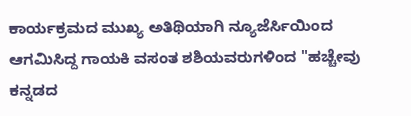ಕಾರ್ಯಕ್ರಮದ ಮುಖ್ಯ ಅತಿಥಿಯಾಗಿ ನ್ಯೂಜೆರ್ಸಿಯಿಂದ ಆಗಮಿಸಿದ್ದ ಗಾಯಕಿ ವಸಂತ ಶಶಿಯವರುಗಳಿಂದ "ಹಚ್ಚೇವು ಕನ್ನಡದ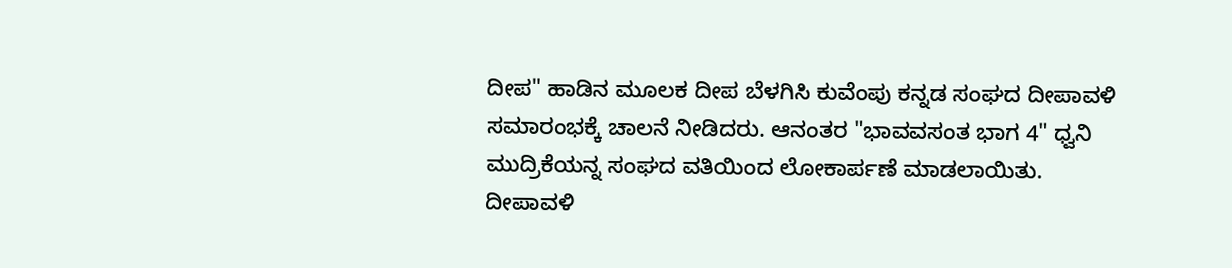ದೀಪ" ಹಾಡಿನ ಮೂಲಕ ದೀಪ ಬೆಳಗಿಸಿ ಕುವೆಂಪು ಕನ್ನಡ ಸಂಘದ ದೀಪಾವಳಿ ಸಮಾರಂಭಕ್ಕೆ ಚಾಲನೆ ನೀಡಿದರು. ಆನಂತರ "ಭಾವವಸಂತ ಭಾಗ 4" ಧ್ವನಿ ಮುದ್ರಿಕೆಯನ್ನ ಸಂಘದ ವತಿಯಿಂದ ಲೋಕಾರ್ಪಣೆ ಮಾಡಲಾಯಿತು.
ದೀಪಾವಳಿ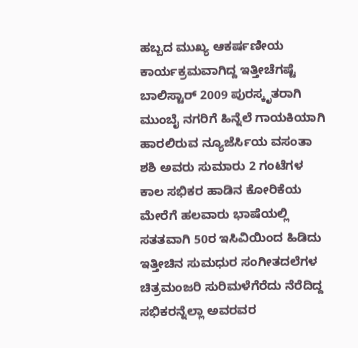ಹಬ್ಬದ ಮುಖ್ಯ ಆಕರ್ಷಣೀಯ ಕಾರ್ಯಕ್ರಮವಾಗಿದ್ದ ಇತ್ತೀಚೆಗಷ್ಟೆ ಬಾಲಿಸ್ಟಾರ್ 2009 ಪುರಸ್ಕೃತರಾಗಿ ಮುಂಬೈ ನಗರಿಗೆ ಹಿನ್ನೆಲೆ ಗಾಯಕಿಯಾಗಿ ಹಾರಲಿರುವ ನ್ಯೂಜೆರ್ಸಿಯ ವಸಂತಾ ಶಶಿ ಅವರು ಸುಮಾರು 2 ಗಂಟೆಗಳ ಕಾಲ ಸಭಿಕರ ಹಾಡಿನ ಕೋರಿಕೆಯ ಮೇರೆಗೆ ಹಲವಾರು ಭಾಷೆಯಲ್ಲಿ ಸತತವಾಗಿ 50ರ ಇಸಿವಿಯಿಂದ ಹಿಡಿದು ಇತ್ತೀಚಿನ ಸುಮಧುರ ಸಂಗೀತದಲೆಗಳ ಚಿತ್ರಮಂಜರಿ ಸುರಿಮಳೆಗೆರೆದು ನೆರೆದಿದ್ದ ಸಭಿಕರನ್ನೆಲ್ಲಾ ಅವರವರ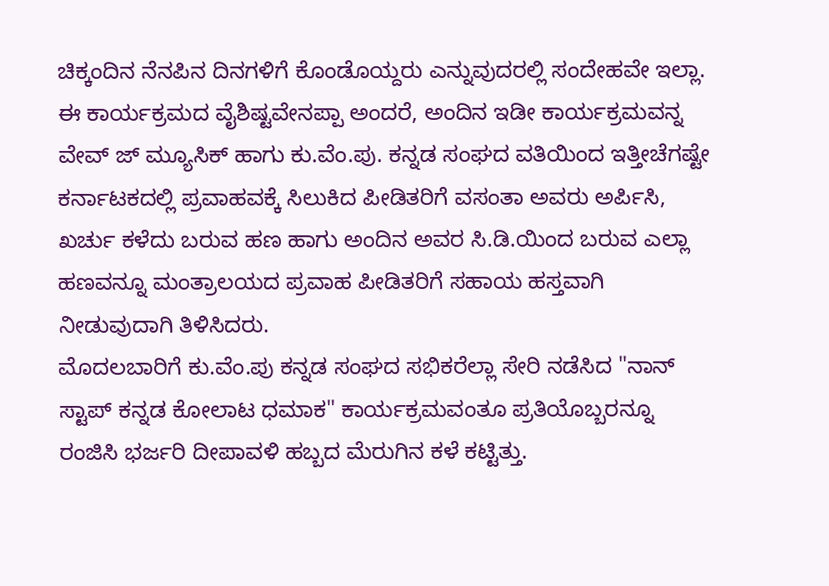ಚಿಕ್ಕಂದಿನ ನೆನಪಿನ ದಿನಗಳಿಗೆ ಕೊಂಡೊಯ್ದರು ಎನ್ನುವುದರಲ್ಲಿ ಸಂದೇಹವೇ ಇಲ್ಲಾ.
ಈ ಕಾರ್ಯಕ್ರಮದ ವೈಶಿಷ್ಟವೇನಪ್ಪಾ ಅಂದರೆ, ಅಂದಿನ ಇಡೀ ಕಾರ್ಯಕ್ರಮವನ್ನ ವೇವ್ ಜ್ ಮ್ಯೂಸಿಕ್ ಹಾಗು ಕು.ವೆಂ.ಪು. ಕನ್ನಡ ಸಂಘದ ವತಿಯಿಂದ ಇತ್ತೀಚೆಗಷ್ಟೇ ಕರ್ನಾಟಕದಲ್ಲಿ ಪ್ರವಾಹವಕ್ಕೆ ಸಿಲುಕಿದ ಪೀಡಿತರಿಗೆ ವಸಂತಾ ಅವರು ಅರ್ಪಿಸಿ, ಖರ್ಚು ಕಳೆದು ಬರುವ ಹಣ ಹಾಗು ಅಂದಿನ ಅವರ ಸಿ.ಡಿ.ಯಿಂದ ಬರುವ ಎಲ್ಲಾ ಹಣವನ್ನೂ ಮಂತ್ರಾಲಯದ ಪ್ರವಾಹ ಪೀಡಿತರಿಗೆ ಸಹಾಯ ಹಸ್ತವಾಗಿ ನೀಡುವುದಾಗಿ ತಿಳಿಸಿದರು.
ಮೊದಲಬಾರಿಗೆ ಕು.ವೆಂ.ಪು ಕನ್ನಡ ಸಂಘದ ಸಭಿಕರೆಲ್ಲಾ ಸೇರಿ ನಡೆಸಿದ "ನಾನ್ ಸ್ಟಾಪ್ ಕನ್ನಡ ಕೋಲಾಟ ಧಮಾಕ" ಕಾರ್ಯಕ್ರಮವಂತೂ ಪ್ರತಿಯೊಬ್ಬರನ್ನೂ ರಂಜಿಸಿ ಭರ್ಜರಿ ದೀಪಾವಳಿ ಹಬ್ಬದ ಮೆರುಗಿನ ಕಳೆ ಕಟ್ಟಿತ್ತು.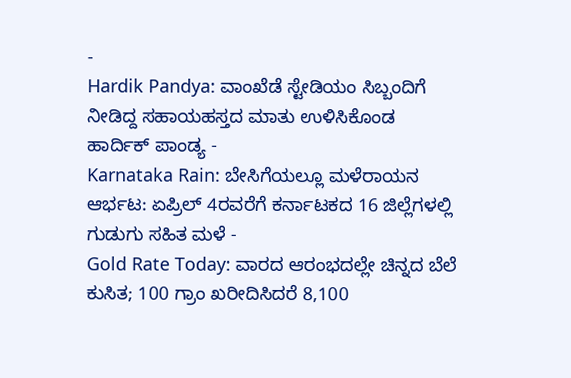-
Hardik Pandya: ವಾಂಖೆಡೆ ಸ್ಟೇಡಿಯಂ ಸಿಬ್ಬಂದಿಗೆ ನೀಡಿದ್ದ ಸಹಾಯಹಸ್ತದ ಮಾತು ಉಳಿಸಿಕೊಂಡ ಹಾರ್ದಿಕ್ ಪಾಂಡ್ಯ -
Karnataka Rain: ಬೇಸಿಗೆಯಲ್ಲೂ ಮಳೆರಾಯನ ಆರ್ಭಟ: ಏಪ್ರಿಲ್ 4ರವರೆಗೆ ಕರ್ನಾಟಕದ 16 ಜಿಲ್ಲೆಗಳಲ್ಲಿ ಗುಡುಗು ಸಹಿತ ಮಳೆ -
Gold Rate Today: ವಾರದ ಆರಂಭದಲ್ಲೇ ಚಿನ್ನದ ಬೆಲೆ ಕುಸಿತ; 100 ಗ್ರಾಂ ಖರೀದಿಸಿದರೆ 8,100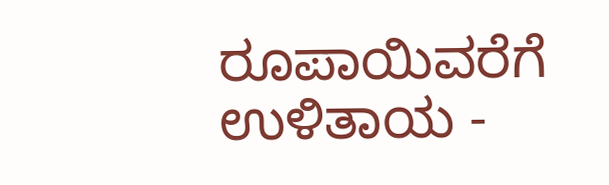ರೂಪಾಯಿವರೆಗೆ ಉಳಿತಾಯ -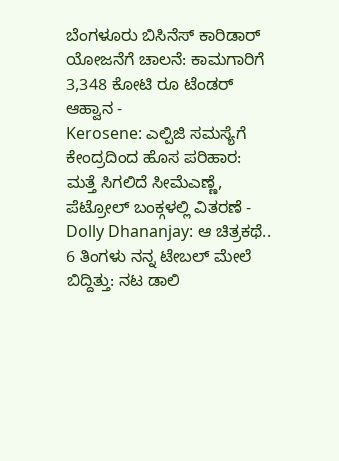ಬೆಂಗಳೂರು ಬಿಸಿನೆಸ್ ಕಾರಿಡಾರ್ ಯೋಜನೆಗೆ ಚಾಲನೆ: ಕಾಮಗಾರಿಗೆ 3,348 ಕೋಟಿ ರೂ ಟೆಂಡರ್ ಆಹ್ವಾನ -
Kerosene: ಎಲ್ಪಿಜಿ ಸಮಸ್ಯೆಗೆ ಕೇಂದ್ರದಿಂದ ಹೊಸ ಪರಿಹಾರ: ಮತ್ತೆ ಸಿಗಲಿದೆ ಸೀಮೆಎಣ್ಣೆ, ಪೆಟ್ರೋಲ್ ಬಂಕ್ಗಳಲ್ಲಿ ವಿತರಣೆ -
Dolly Dhananjay: ಆ ಚಿತ್ರಕಥೆ.. 6 ತಿಂಗಳು ನನ್ನ ಟೇಬಲ್ ಮೇಲೆ ಬಿದ್ದಿತ್ತು: ನಟ ಡಾಲಿ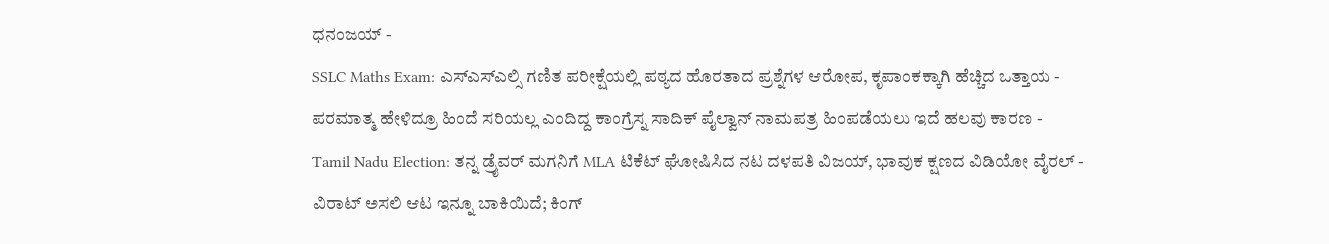ಧನಂಜಯ್ -
SSLC Maths Exam: ಎಸ್ಎಸ್ಎಲ್ಸಿ ಗಣಿತ ಪರೀಕ್ಷೆಯಲ್ಲಿ ಪಠ್ಯದ ಹೊರತಾದ ಪ್ರಶ್ನೆಗಳ ಆರೋಪ, ಕೃಪಾಂಕಕ್ಕಾಗಿ ಹೆಚ್ಚಿದ ಒತ್ತಾಯ -
ಪರಮಾತ್ಮ ಹೇಳಿದ್ರೂ ಹಿಂದೆ ಸರಿಯಲ್ಲ ಎಂದಿದ್ದ ಕಾಂಗ್ರೆಸ್ನ ಸಾದಿಕ್ ಪೈಲ್ವಾನ್ ನಾಮಪತ್ರ ಹಿಂಪಡೆಯಲು ಇದೆ ಹಲವು ಕಾರಣ -
Tamil Nadu Election: ತನ್ನ ಡ್ರೈವರ್ ಮಗನಿಗೆ MLA ಟಿಕೆಟ್ ಘೋಷಿಸಿದ ನಟ ದಳಪತಿ ವಿಜಯ್, ಭಾವುಕ ಕ್ಷಣದ ವಿಡಿಯೋ ವೈರಲ್ -
ವಿರಾಟ್ ಅಸಲಿ ಆಟ ಇನ್ನೂ ಬಾಕಿಯಿದೆ; ಕಿಂಗ್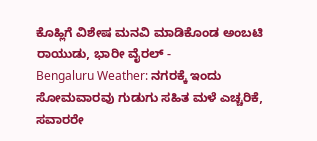ಕೊಹ್ಲಿಗೆ ವಿಶೇಷ ಮನವಿ ಮಾಡಿಕೊಂಡ ಅಂಬಟಿ ರಾಯುಡು, ಭಾರೀ ವೈರಲ್ -
Bengaluru Weather: ನಗರಕ್ಕೆ ಇಂದು ಸೋಮವಾರವು ಗುಡುಗು ಸಹಿತ ಮಳೆ ಎಚ್ಚರಿಕೆ, ಸವಾರರೇ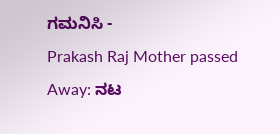ಗಮನಿಸಿ -
Prakash Raj Mother passed Away: ನಟ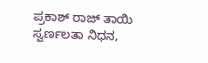ಪ್ರಕಾಶ್ ರಾಜ್ ತಾಯಿ ಸ್ವರ್ಣಲತಾ ನಿಧನ,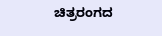ಚಿತ್ರರಂಗದ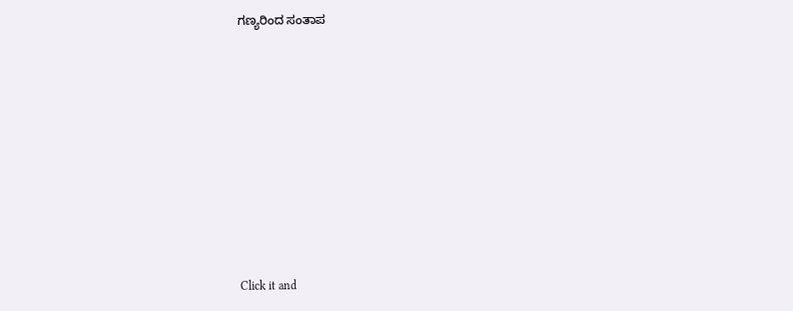ಗಣ್ಯರಿಂದ ಸಂತಾಪ












Click it and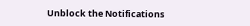Unblock the Notifications